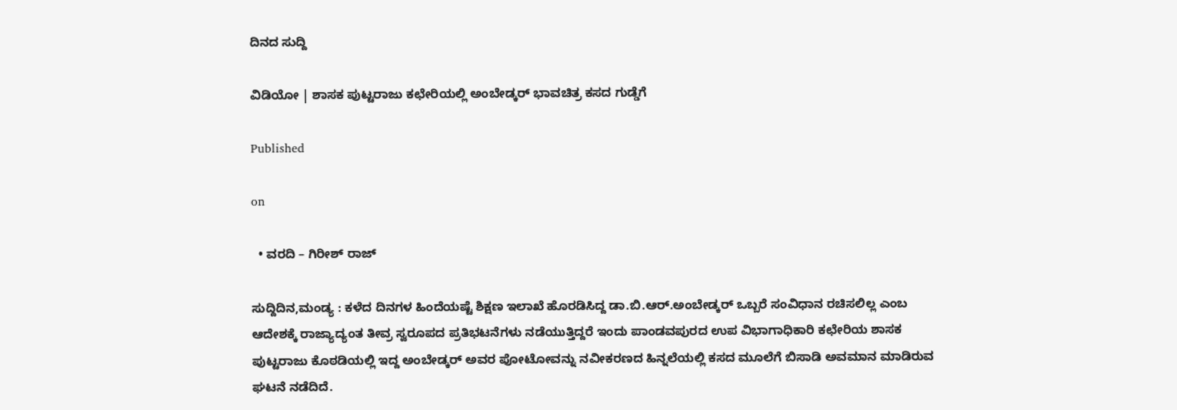ದಿನದ ಸುದ್ದಿ

ವಿಡಿಯೋ | ಶಾಸಕ ಪುಟ್ಟರಾಜು ಕಛೇರಿಯಲ್ಲಿ ಅಂಬೇಡ್ಕರ್ ಭಾವಚಿತ್ರ ಕಸದ ಗುಡ್ಡೆಗೆ

Published

on

  • ವರದಿ – ಗಿರೀಶ್ ರಾಜ್

ಸುದ್ದಿದಿನ,ಮಂಡ್ಯ : ಕಳೆದ ದಿನಗಳ ಹಿಂದೆಯಷ್ಟೆ ಶಿಕ್ಷಣ ಇಲಾಖೆ ಹೊರಡಿಸಿದ್ದ ಡಾ.ಬಿ.ಆರ್.ಅಂಬೇಡ್ಕರ್ ಒಬ್ಬರೆ ಸಂವಿಧಾನ ರಚಿಸಲಿಲ್ಲ ಎಂಬ ಆದೇಶಕ್ಕೆ ರಾಜ್ಯಾದ್ಯಂತ ತೀವ್ರ ಸ್ವರೂಪದ ಪ್ರತಿಭಟನೆಗಳು ನಡೆಯುತ್ತಿದ್ದರೆ ಇಂದು ಪಾಂಡವಪುರದ ಉಪ ವಿಭಾಗಾಧಿಕಾರಿ ಕಛೇರಿಯ ಶಾಸಕ ಪುಟ್ಟರಾಜು ಕೊಠಡಿಯಲ್ಲಿ ಇದ್ದ ಅಂಬೇಡ್ಕರ್ ಅವರ ಪೋಟೋವನ್ನು ನವೀಕರಣದ ಹಿನ್ನಲೆಯಲ್ಲಿ ಕಸದ ಮೂಲೆಗೆ ಬಿಸಾಡಿ ಅವಮಾನ ಮಾಡಿರುವ ಘಟನೆ ನಡೆದಿದೆ.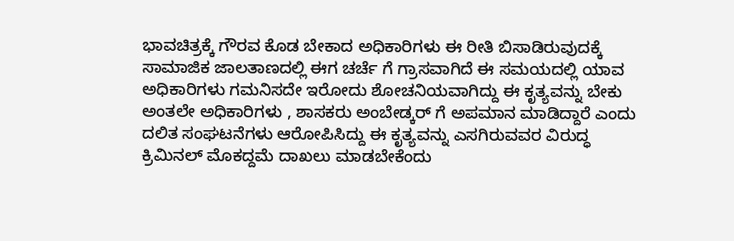ಭಾವಚಿತ್ರಕ್ಕೆ ಗೌರವ ಕೊಡ ಬೇಕಾದ ಅಧಿಕಾರಿಗಳು ಈ ರೀತಿ ಬಿಸಾಡಿರುವುದಕ್ಕೆ ಸಾಮಾಜಿಕ ಜಾಲತಾಣದಲ್ಲಿ ಈಗ ಚರ್ಚೆ ಗೆ ಗ್ರಾಸವಾಗಿದೆ ಈ ಸಮಯದಲ್ಲಿ ಯಾವ ಅಧಿಕಾರಿಗಳು ಗಮನಿಸದೇ ಇರೋದು ಶೋಚನಿಯವಾಗಿದ್ದು ಈ ಕೃತ್ಯವನ್ನು ಬೇಕು ಅಂತಲೇ ಅಧಿಕಾರಿಗಳು , ಶಾಸಕರು ಅಂಬೇಡ್ಕರ್ ಗೆ ಅಪಮಾನ ಮಾಡಿದ್ದಾರೆ ಎಂದು ದಲಿತ ಸಂಘಟನೆಗಳು ಆರೋಪಿಸಿದ್ದು ಈ ಕೃತ್ಯವನ್ನು ಎಸಗಿರುವವರ ವಿರುದ್ಧ ಕ್ರಿಮಿನಲ್ ಮೊಕದ್ದಮೆ ದಾಖಲು ಮಾಡಬೇಕೆಂದು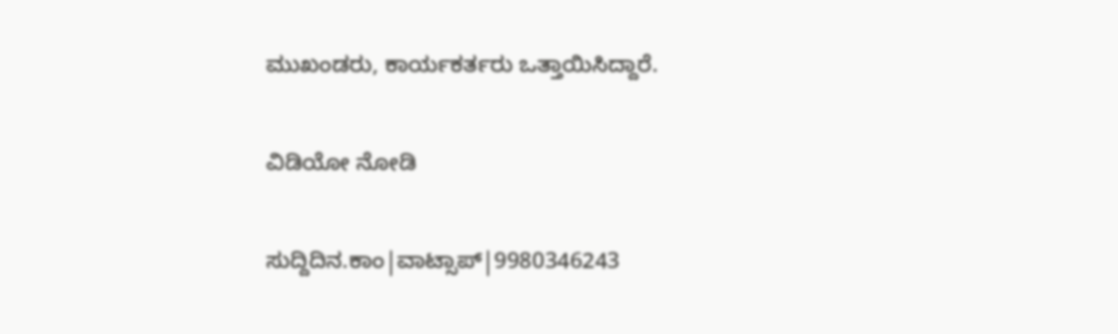ಮುಖಂಡರು, ಕಾರ್ಯಕರ್ತರು ಒತ್ತಾಯಿಸಿದ್ದಾರೆ.

ವಿಡಿಯೋ ನೋಡಿ

ಸುದ್ದಿದಿನ.ಕಾಂ|ವಾಟ್ಸಾಪ್|9980346243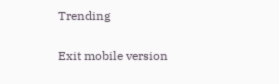Trending

Exit mobile version